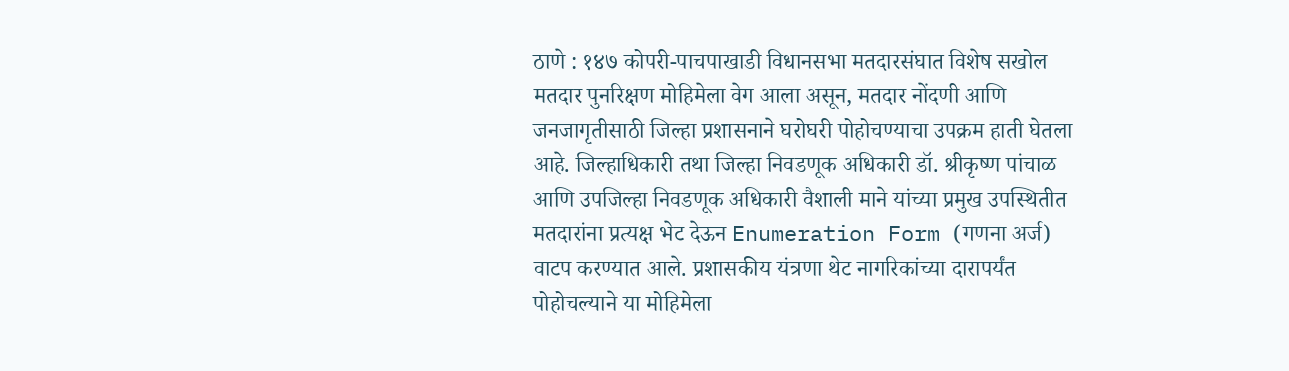ठाणे : १४७ कोपरी-पाचपाखाडी विधानसभा मतदारसंघात विशेष सखोल मतदार पुनरिक्षण मोहिमेला वेग आला असून, मतदार नोंदणी आणि जनजागृतीसाठी जिल्हा प्रशासनाने घरोघरी पोहोचण्याचा उपक्रम हाती घेतला आहे. जिल्हाधिकारी तथा जिल्हा निवडणूक अधिकारी डॉ. श्रीकृष्ण पांचाळ आणि उपजिल्हा निवडणूक अधिकारी वैशाली माने यांच्या प्रमुख उपस्थितीत मतदारांना प्रत्यक्ष भेट देऊन Enumeration Form (गणना अर्ज) वाटप करण्यात आले. प्रशासकीय यंत्रणा थेट नागरिकांच्या दारापर्यंत पोहोचल्याने या मोहिमेला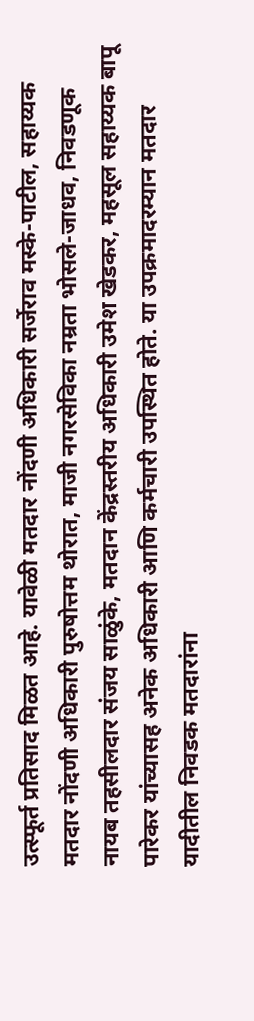उत्स्फूर्त प्रतिसाद मिळत आहे. यावेळी मतदार नोंदणी अधिकारी सर्जेराव मस्के-पाटील, सहाय्यक मतदार नोंदणी अधिकारी पुरुषोत्तम थोरात, माजी नगरसेविका नम्रता भोसले-जाधव, निवडणूक नायब तहसीलदार संजय साळुंके, मतदान केंद्रस्तरीय अधिकारी उमेश खेडकर, महसूल सहाय्यक बापू पारेकर यांच्यासह अनेक अधिकारी आणि कर्मचारी उपस्थित होते. या उपक्रमादरम्यान मतदार यादीतील निवडक मतदारांना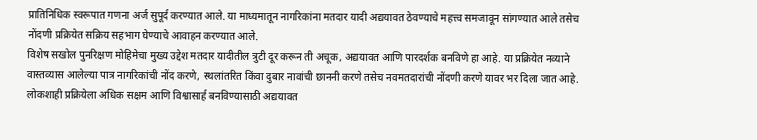प्रातिनिधिक स्वरूपात गणना अर्ज सुपूर्द करण्यात आले. या माध्यमातून नागरिकांना मतदार यादी अद्ययावत ठेवण्याचे महत्त्व समजावून सांगण्यात आले तसेच नोंदणी प्रक्रियेत सक्रिय सहभाग घेण्याचे आवाहन करण्यात आले.
विशेष सखोल पुनरिक्षण मोहिमेचा मुख्य उद्देश मतदार यादीतील त्रुटी दूर करून ती अचूक, अद्ययावत आणि पारदर्शक बनविणे हा आहे. या प्रक्रियेत नव्याने वास्तव्यास आलेल्या पात्र नागरिकांची नोंद करणे, स्थलांतरित किंवा दुबार नावांची छाननी करणे तसेच नवमतदारांची नोंदणी करणे यावर भर दिला जात आहे. लोकशाही प्रक्रियेला अधिक सक्षम आणि विश्वासार्ह बनविण्यासाठी अद्ययावत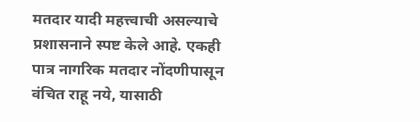मतदार यादी महत्त्वाची असल्याचे प्रशासनाने स्पष्ट केले आहे. एकही पात्र नागरिक मतदार नोंदणीपासून वंचित राहू नये, यासाठी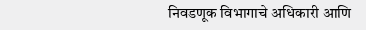निवडणूक विभागाचे अधिकारी आणि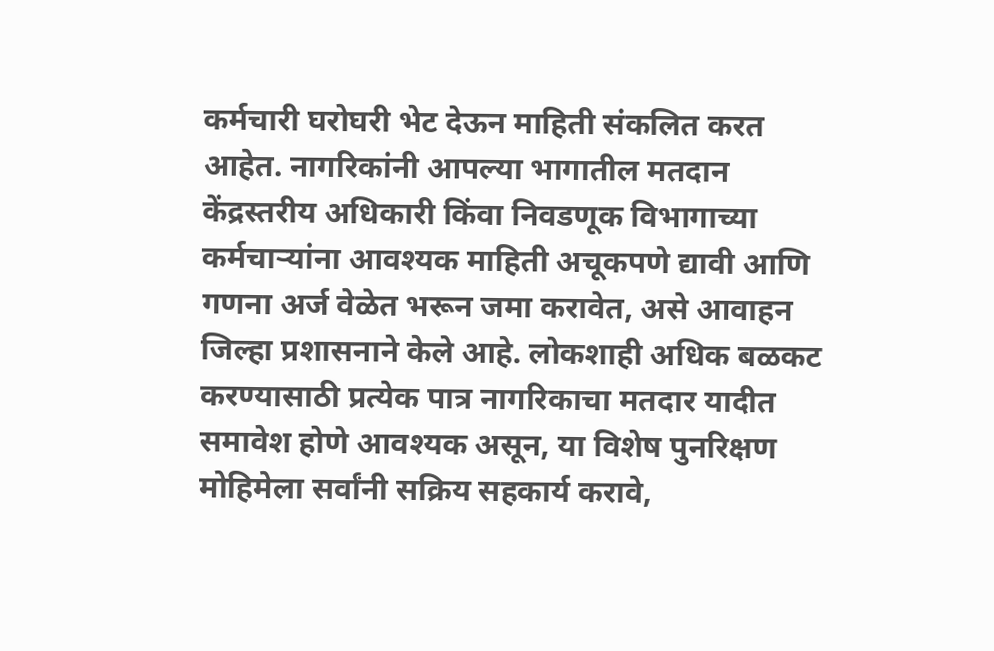कर्मचारी घरोघरी भेट देऊन माहिती संकलित करत आहेत. नागरिकांनी आपल्या भागातील मतदान केंद्रस्तरीय अधिकारी किंवा निवडणूक विभागाच्या कर्मचाऱ्यांना आवश्यक माहिती अचूकपणे द्यावी आणि गणना अर्ज वेळेत भरून जमा करावेत, असे आवाहन जिल्हा प्रशासनाने केले आहे. लोकशाही अधिक बळकट करण्यासाठी प्रत्येक पात्र नागरिकाचा मतदार यादीत समावेश होणे आवश्यक असून, या विशेष पुनरिक्षण मोहिमेला सर्वांनी सक्रिय सहकार्य करावे,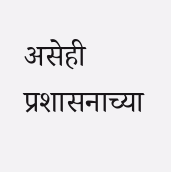असेही प्रशासनाच्या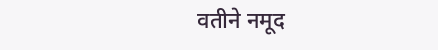वतीने नमूद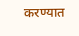करण्यात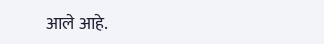आले आहे.